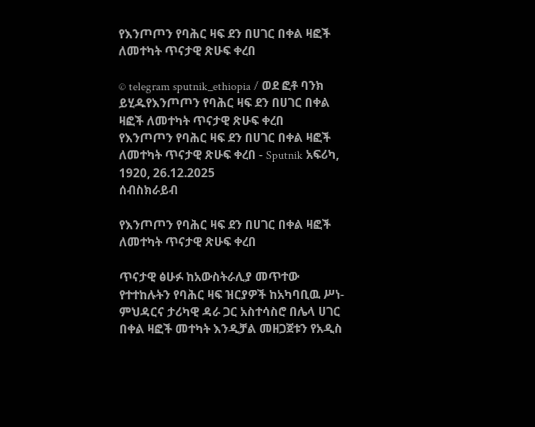የእንጦጦን የባሕር ዛፍ ደን በሀገር በቀል ዛፎች ለመተካት ጥናታዊ ጽሁፍ ቀረበ

© telegram sputnik_ethiopia / ወደ ፎቶ ባንክ ይሂዱየእንጦጦን የባሕር ዛፍ ደን በሀገር በቀል ዛፎች ለመተካት ጥናታዊ ጽሁፍ ቀረበ
የእንጦጦን የባሕር ዛፍ ደን በሀገር በቀል ዛፎች ለመተካት ጥናታዊ ጽሁፍ ቀረበ - Sputnik አፍሪካ, 1920, 26.12.2025
ሰብስክራይብ

የእንጦጦን የባሕር ዛፍ ደን በሀገር በቀል ዛፎች ለመተካት ጥናታዊ ጽሁፍ ቀረበ

ጥናታዊ ፅሁፉ ከአውስትራሊያ መጥተው የተተከሉትን የባሕር ዛፍ ዝርያዎች ከአካባቢዉ ሥነ-ምህዳርና ታሪካዊ ዳራ ጋር አስተሳስሮ በሌላ ሀገር በቀል ዛፎች መተካት እንዲቻል መዘጋጀቱን የአዲስ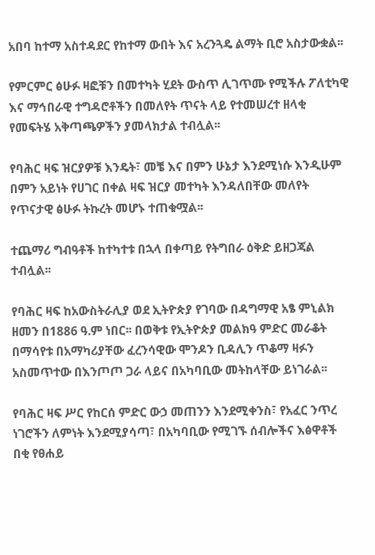አበባ ከተማ አስተዳደር የከተማ ውበት እና አረንጓዴ ልማት ቢሮ አስታውቋል፡፡

የምርምር ፅሁፉ ዛፎቹን በመተካት ሂደት ውስጥ ሊገጥሙ የሚችሉ ፖለቲካዊ እና ማኅበራዊ ተግዳሮቶችን በመለየት ጥናት ላይ የተመሠረተ ዘላቂ የመፍትሄ አቅጣጫዎችን ያመላክታል ተብሏል፡፡

የባሕር ዛፍ ዝርያዎቹ እንዴት፣ መቼ እና በምን ሁኔታ እንደሚነሱ እንዲሁም በምን አይነት የሀገር በቀል ዛፍ ዝርያ መተካት እንዳለበቸው መለየት የጥናታዊ ፅሁፉ ትኩረት መሆኑ ተጠቁሟል፡፡

ተጨማሪ ግብዓቶች ከተካተቱ በኋላ በቀጣይ የትግበራ ዕቅድ ይዘጋጃል ተብሏል፡፡

የባሕር ዛፍ ከአውስትራሊያ ወደ ኢትዮጵያ የገባው በዳግማዊ አፄ ምኒልክ ዘመን በ1886 ዓ.ም ነበር፡፡ በወቅቱ የኢትዮጵያ መልክዓ ምድር መራቆት በማሳየቱ በአማካሪያቸው ፈረንሳዊው ሞንዶን ቢዳሊን ጥቆማ ዛፉን አስመጥተው በእንጦጦ ጋራ ላይና በአካባቢው መትከላቸው ይነገራል፡፡

የባሕር ዛፍ ሥር የከርሰ ምድር ውኃ መጠንን እንደሚቀንስ፣ የአፈር ንጥረ ነገሮችን ለምነት እንደሚያሳጣ፣ በአካባቢው የሚገኙ ሰብሎችና እፅዋቶች በቂ የፀሐይ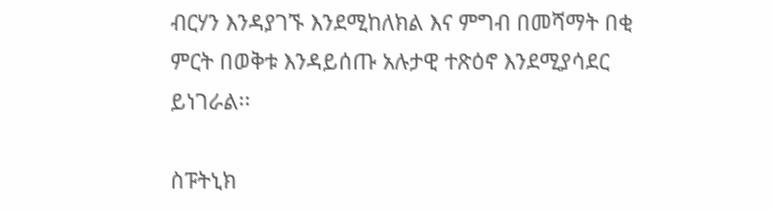ብርሃን እንዳያገኙ እንደሚከለክል እና ምግብ በመሻማት በቂ ምርት በወቅቱ እንዳይሰጡ አሉታዊ ተጽዕኖ እንደሚያሳደር ይነገራል፡፡

ስፑትኒክ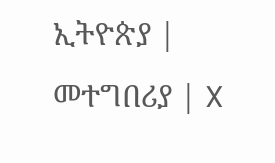ኢትዮጵያ | መተግበሪያ | X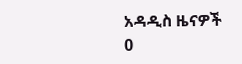አዳዲስ ዜናዎች
0